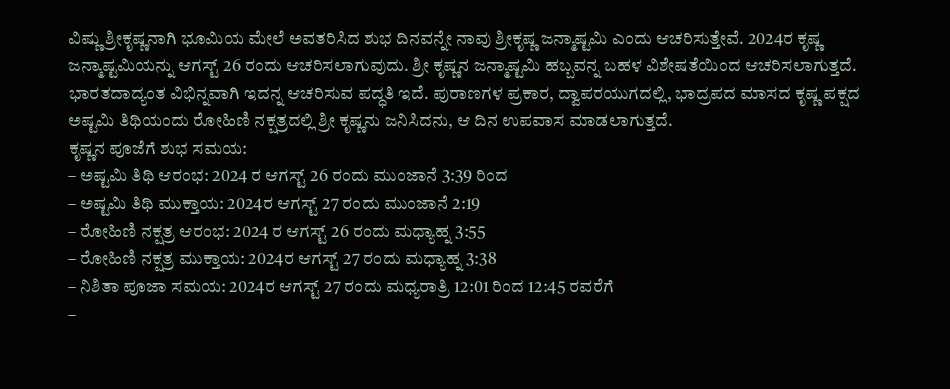ವಿಷ್ಣು ಶ್ರೀಕೃಷ್ಣನಾಗಿ ಭೂಮಿಯ ಮೇಲೆ ಅವತರಿಸಿದ ಶುಭ ದಿನವನ್ನೇ ನಾವು ಶ್ರೀಕೃಷ್ಣ ಜನ್ಮಾಷ್ಟಮಿ ಎಂದು ಆಚರಿಸುತ್ತೇವೆ. 2024ರ ಕೃಷ್ಣ ಜನ್ಮಾಷ್ಟಮಿಯನ್ನು ಆಗಸ್ಟ್ 26 ರಂದು ಆಚರಿಸಲಾಗುವುದು. ಶ್ರೀ ಕೃಷ್ಣನ ಜನ್ಮಾಷ್ಟಮಿ ಹಬ್ಬವನ್ನ ಬಹಳ ವಿಶೇಷತೆಯಿಂದ ಆಚರಿಸಲಾಗುತ್ತದೆ. ಭಾರತದಾದ್ಯಂತ ವಿಭಿನ್ನವಾಗಿ ಇದನ್ನ ಆಚರಿಸುವ ಪದ್ಧತಿ ಇದೆ. ಪುರಾಣಗಳ ಪ್ರಕಾರ, ದ್ವಾಪರಯುಗದಲ್ಲಿ, ಭಾದ್ರಪದ ಮಾಸದ ಕೃಷ್ಣ ಪಕ್ಷದ ಅಷ್ಟಮಿ ತಿಥಿಯಂದು ರೋಹಿಣಿ ನಕ್ಷತ್ರದಲ್ಲಿ ಶ್ರೀ ಕೃಷ್ಣನು ಜನಿಸಿದನು, ಆ ದಿನ ಉಪವಾಸ ಮಾಡಲಾಗುತ್ತದೆ.
ಕೃಷ್ಣನ ಪೂಜೆಗೆ ಶುಭ ಸಮಯ:
– ಅಷ್ಟಮಿ ತಿಥಿ ಆರಂಭ: 2024 ರ ಆಗಸ್ಟ್ 26 ರಂದು ಮುಂಜಾನೆ 3:39 ರಿಂದ
– ಅಷ್ಟಮಿ ತಿಥಿ ಮುಕ್ತಾಯ: 2024ರ ಆಗಸ್ಟ್ 27 ರಂದು ಮುಂಜಾನೆ 2:19
– ರೋಹಿಣಿ ನಕ್ಷತ್ರ ಆರಂಭ: 2024 ರ ಆಗಸ್ಟ್ 26 ರಂದು ಮಧ್ಯಾಹ್ನ 3:55
– ರೋಹಿಣಿ ನಕ್ಷತ್ರ ಮುಕ್ತಾಯ: 2024ರ ಆಗಸ್ಟ್ 27 ರಂದು ಮಧ್ಯಾಹ್ನ 3:38
– ನಿಶಿತಾ ಪೂಜಾ ಸಮಯ: 2024ರ ಆಗಸ್ಟ್ 27 ರಂದು ಮಧ್ಯರಾತ್ರಿ 12:01 ರಿಂದ 12:45 ರವರೆಗೆ
–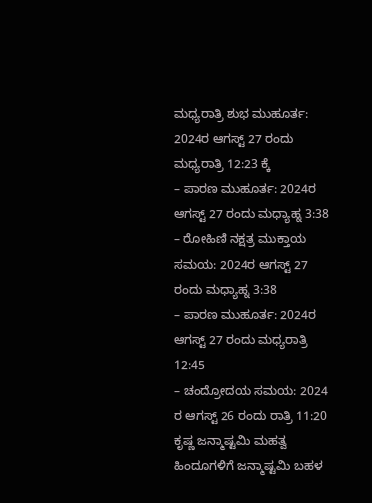ಮಧ್ಯರಾತ್ರಿ ಶುಭ ಮುಹೂರ್ತ: 2024ರ ಆಗಸ್ಟ್ 27 ರಂದು ಮಧ್ಯರಾತ್ರಿ 12:23 ಕ್ಕೆ
– ಪಾರಣ ಮುಹೂರ್ತ: 2024ರ ಆಗಸ್ಟ್ 27 ರಂದು ಮಧ್ಯಾಹ್ನ 3:38
– ರೋಹಿಣಿ ನಕ್ಷತ್ರ ಮುಕ್ತಾಯ ಸಮಯ: 2024ರ ಆಗಸ್ಟ್ 27 ರಂದು ಮಧ್ಯಾಹ್ನ 3:38
– ಪಾರಣ ಮುಹೂರ್ತ: 2024ರ ಆಗಸ್ಟ್ 27 ರಂದು ಮಧ್ಯರಾತ್ರಿ 12:45
– ಚಂದ್ರೋದಯ ಸಮಯ: 2024 ರ ಆಗಸ್ಟ್ 26 ರಂದು ರಾತ್ರಿ 11:20
ಕೃಷ್ಣ ಜನ್ಮಾಷ್ಟಮಿ ಮಹತ್ವ
ಹಿಂದೂಗಳಿಗೆ ಜನ್ಮಾಷ್ಟಮಿ ಬಹಳ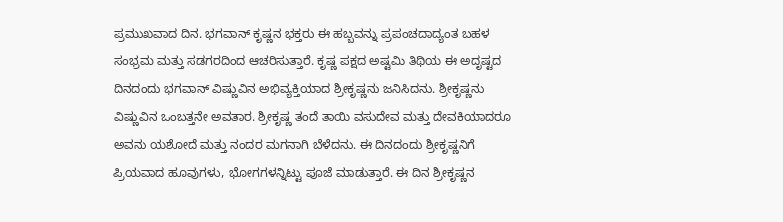ಪ್ರಮುಖವಾದ ದಿನ. ಭಗವಾನ್ ಕೃಷ್ಣನ ಭಕ್ತರು ಈ ಹಬ್ಬವನ್ನು ಪ್ರಪಂಚದಾದ್ಯಂತ ಬಹಳ ಸಂಭ್ರಮ ಮತ್ತು ಸಡಗರದಿಂದ ಆಚರಿಸುತ್ತಾರೆ. ಕೃಷ್ಣ ಪಕ್ಷದ ಅಷ್ಟಮಿ ತಿಥಿಯ ಈ ಅದೃಷ್ಟದ ದಿನದಂದು ಭಗವಾನ್ ವಿಷ್ಣುವಿನ ಅಭಿವ್ಯಕ್ತಿಯಾದ ಶ್ರೀಕೃಷ್ಣನು ಜನಿಸಿದನು. ಶ್ರೀಕೃಷ್ಣನು ವಿಷ್ಣುವಿನ ಒಂಬತ್ತನೇ ಅವತಾರ. ಶ್ರೀಕೃಷ್ಣ ತಂದೆ ತಾಯಿ ವಸುದೇವ ಮತ್ತು ದೇವಕಿಯಾದರೂ ಅವನು ಯಶೋದೆ ಮತ್ತು ನಂದರ ಮಗನಾಗಿ ಬೆಳೆದನು. ಈ ದಿನದಂದು ಶ್ರೀಕೃಷ್ಣನಿಗೆ ಪ್ರಿಯವಾದ ಹೂವುಗಳು, ಭೋಗಗಳನ್ನಿಟ್ಟು ಪೂಜೆ ಮಾಡುತ್ತಾರೆ. ಈ ದಿನ ಶ್ರೀಕೃಷ್ಣನ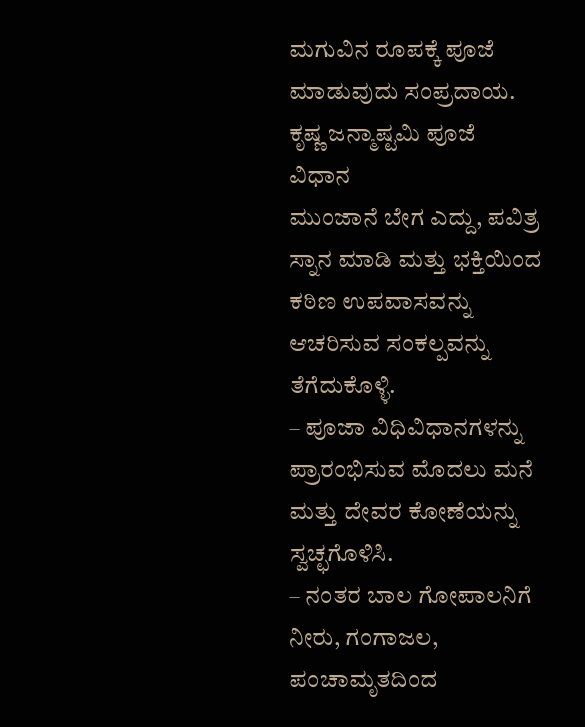ಮಗುವಿನ ರೂಪಕ್ಕೆ ಪೂಜೆ ಮಾಡುವುದು ಸಂಪ್ರದಾಯ.
ಕೃಷ್ಣ ಜನ್ಮಾಷ್ಟಮಿ ಪೂಜೆ ವಿಧಾನ
ಮುಂಜಾನೆ ಬೇಗ ಎದ್ದು, ಪವಿತ್ರ ಸ್ನಾನ ಮಾಡಿ ಮತ್ತು ಭಕ್ತಿಯಿಂದ ಕಠಿಣ ಉಪವಾಸವನ್ನು ಆಚರಿಸುವ ಸಂಕಲ್ಪವನ್ನು ತೆಗೆದುಕೊಳ್ಳಿ.
– ಪೂಜಾ ವಿಧಿವಿಧಾನಗಳನ್ನು ಪ್ರಾರಂಭಿಸುವ ಮೊದಲು ಮನೆ ಮತ್ತು ದೇವರ ಕೋಣೆಯನ್ನು ಸ್ವಚ್ಛಗೊಳಿಸಿ.
– ನಂತರ ಬಾಲ ಗೋಪಾಲನಿಗೆ ನೀರು, ಗಂಗಾಜಲ, ಪಂಚಾಮೃತದಿಂದ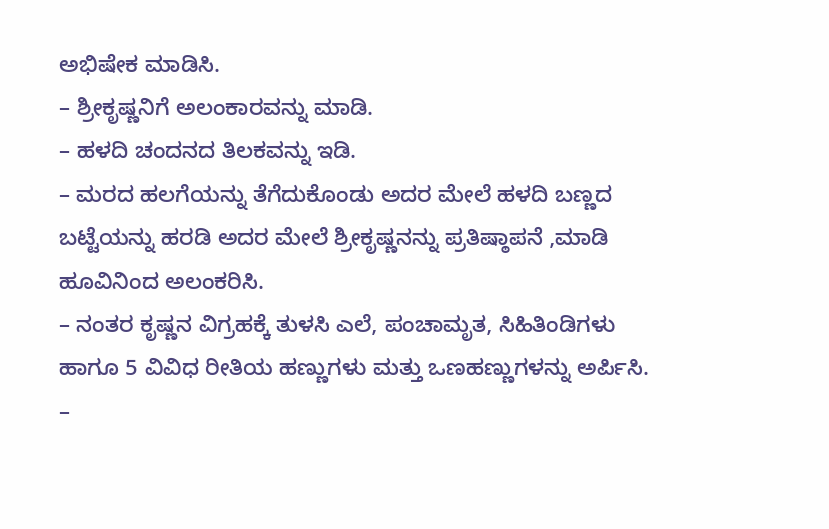ಅಭಿಷೇಕ ಮಾಡಿಸಿ.
– ಶ್ರೀಕೃಷ್ಣನಿಗೆ ಅಲಂಕಾರವನ್ನು ಮಾಡಿ.
– ಹಳದಿ ಚಂದನದ ತಿಲಕವನ್ನು ಇಡಿ.
– ಮರದ ಹಲಗೆಯನ್ನು ತೆಗೆದುಕೊಂಡು ಅದರ ಮೇಲೆ ಹಳದಿ ಬಣ್ಣದ ಬಟ್ಟೆಯನ್ನು ಹರಡಿ ಅದರ ಮೇಲೆ ಶ್ರೀಕೃಷ್ಣನನ್ನು ಪ್ರತಿಷ್ಠಾಪನೆ ,ಮಾಡಿ ಹೂವಿನಿಂದ ಅಲಂಕರಿಸಿ.
– ನಂತರ ಕೃಷ್ಣನ ವಿಗ್ರಹಕ್ಕೆ ತುಳಸಿ ಎಲೆ, ಪಂಚಾಮೃತ, ಸಿಹಿತಿಂಡಿಗಳು ಹಾಗೂ 5 ವಿವಿಧ ರೀತಿಯ ಹಣ್ಣುಗಳು ಮತ್ತು ಒಣಹಣ್ಣುಗಳನ್ನು ಅರ್ಪಿಸಿ.
–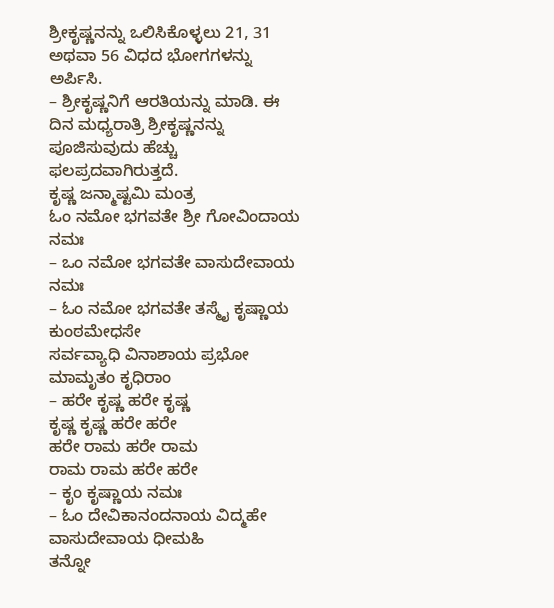ಶ್ರೀಕೃಷ್ಣನನ್ನು ಒಲಿಸಿಕೊಳ್ಳಲು 21, 31 ಅಥವಾ 56 ವಿಧದ ಭೋಗಗಳನ್ನು ಅರ್ಪಿಸಿ.
– ಶ್ರೀಕೃಷ್ಣನಿಗೆ ಆರತಿಯನ್ನು ಮಾಡಿ. ಈ ದಿನ ಮಧ್ಯರಾತ್ರಿ ಶ್ರೀಕೃಷ್ಣನನ್ನು ಪೂಜಿಸುವುದು ಹೆಚ್ಚು ಫಲಪ್ರದವಾಗಿರುತ್ತದೆ.
ಕೃಷ್ಣ ಜನ್ಮಾಷ್ಟಮಿ ಮಂತ್ರ
ಓಂ ನಮೋ ಭಗವತೇ ಶ್ರೀ ಗೋವಿಂದಾಯ ನಮಃ
– ಒಂ ನಮೋ ಭಗವತೇ ವಾಸುದೇವಾಯ ನಮಃ
– ಓಂ ನಮೋ ಭಗವತೇ ತಸ್ಮೈ ಕೃಷ್ಣಾಯ ಕುಂಠಮೇಧಸೇ
ಸರ್ವವ್ಯಾಧಿ ವಿನಾಶಾಯ ಪ್ರಭೋ ಮಾಮೃತಂ ಕೃಧಿರಾಂ
– ಹರೇ ಕೃಷ್ಣ ಹರೇ ಕೃಷ್ಣ
ಕೃಷ್ಣ ಕೃಷ್ಣ ಹರೇ ಹರೇ
ಹರೇ ರಾಮ ಹರೇ ರಾಮ
ರಾಮ ರಾಮ ಹರೇ ಹರೇ
– ಕೃಂ ಕೃಷ್ಣಾಯ ನಮಃ
– ಓಂ ದೇವಿಕಾನಂದನಾಯ ವಿದ್ಮಹೇ
ವಾಸುದೇವಾಯ ಧೀಮಹಿ
ತನ್ನೋ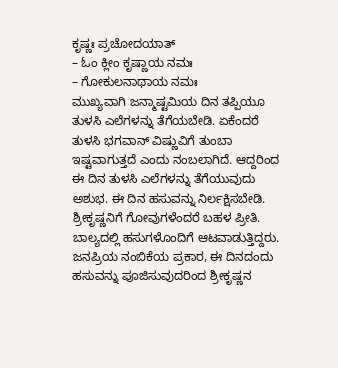ಕೃಷ್ಣಃ ಪ್ರಚೋದಯಾತ್
– ಓಂ ಕ್ಲೀಂ ಕೃಷ್ಣಾಯ ನಮಃ
– ಗೋಕುಲನಾಥಾಯ ನಮಃ
ಮುಖ್ಯವಾಗಿ ಜನ್ಮಾಷ್ಟಮಿಯ ದಿನ ತಪ್ಪಿಯೂ ತುಳಸಿ ಎಲೆಗಳನ್ನು ತೆಗೆಯಬೇಡಿ. ಏಕೆಂದರೆ ತುಳಸಿ ಭಗವಾನ್ ವಿಷ್ಣುವಿಗೆ ತುಂಬಾ ಇಷ್ಟವಾಗುತ್ತದೆ ಎಂದು ನಂಬಲಾಗಿದೆ. ಆದ್ದರಿಂದ ಈ ದಿನ ತುಳಸಿ ಎಲೆಗಳನ್ನು ತೆಗೆಯುವುದು ಅಶುಭ. ಈ ದಿನ ಹಸುವನ್ನು ನಿರ್ಲಕ್ಷಿಸಬೇಡಿ. ಶ್ರೀಕೃಷ್ಣನಿಗೆ ಗೋವುಗಳೆಂದರೆ ಬಹಳ ಪ್ರೀತಿ. ಬಾಲ್ಯದಲ್ಲಿ ಹಸುಗಳೊಂದಿಗೆ ಆಟವಾಡುತ್ತಿದ್ದರು. ಜನಪ್ರಿಯ ನಂಬಿಕೆಯ ಪ್ರಕಾರ, ಈ ದಿನದಂದು ಹಸುವನ್ನು ಪೂಜಿಸುವುದರಿಂದ ಶ್ರೀಕೃಷ್ಣನ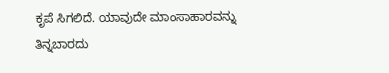ಕೃಪೆ ಸಿಗಲಿದೆ. ಯಾವುದೇ ಮಾಂಸಾಹಾರವನ್ನು ತಿನ್ನಬಾರದು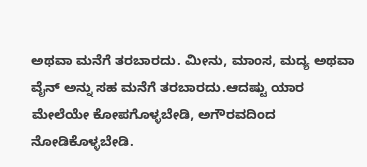ಅಥವಾ ಮನೆಗೆ ತರಬಾರದು. ಮೀನು, ಮಾಂಸ, ಮದ್ಯ ಅಥವಾ ವೈನ್ ಅನ್ನು ಸಹ ಮನೆಗೆ ತರಬಾರದು.ಆದಷ್ಟು ಯಾರ ಮೇಲೆಯೇ ಕೋಪಗೊಳ್ಳಬೇಡಿ, ಅಗೌರವದಿಂದ ನೋಡಿಕೊಳ್ಳಬೇಡಿ.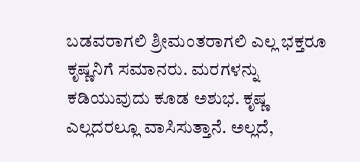ಬಡವರಾಗಲಿ ಶ್ರೀಮಂತರಾಗಲಿ ಎಲ್ಲ ಭಕ್ತರೂ ಕೃಷ್ಣನಿಗೆ ಸಮಾನರು. ಮರಗಳನ್ನು ಕಡಿಯುವುದು ಕೂಡ ಅಶುಭ. ಕೃಷ್ಣ ಎಲ್ಲದರಲ್ಲೂ ವಾಸಿಸುತ್ತಾನೆ. ಅಲ್ಲದೆ,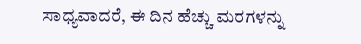ಸಾಧ್ಯವಾದರೆ, ಈ ದಿನ ಹೆಚ್ಚು ಮರಗಳನ್ನು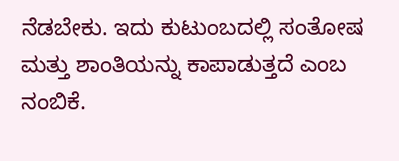ನೆಡಬೇಕು. ಇದು ಕುಟುಂಬದಲ್ಲಿ ಸಂತೋಷ ಮತ್ತು ಶಾಂತಿಯನ್ನು ಕಾಪಾಡುತ್ತದೆ ಎಂಬ ನಂಬಿಕೆ.